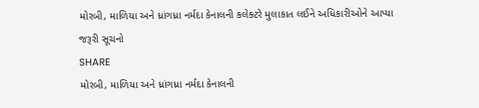મોરબી, માળિયા અને ધ્રાંગધ્રા નર્મદા કેનાલની કલેક્ટરે મુલાકાત લઈને અધિકારીઓને આપ્યા જરૂરી સૂચનો
SHARE
મોરબી, માળિયા અને ધ્રાંગધ્રા નર્મદા કેનાલની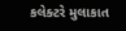કલેક્ટરે મુલાકાત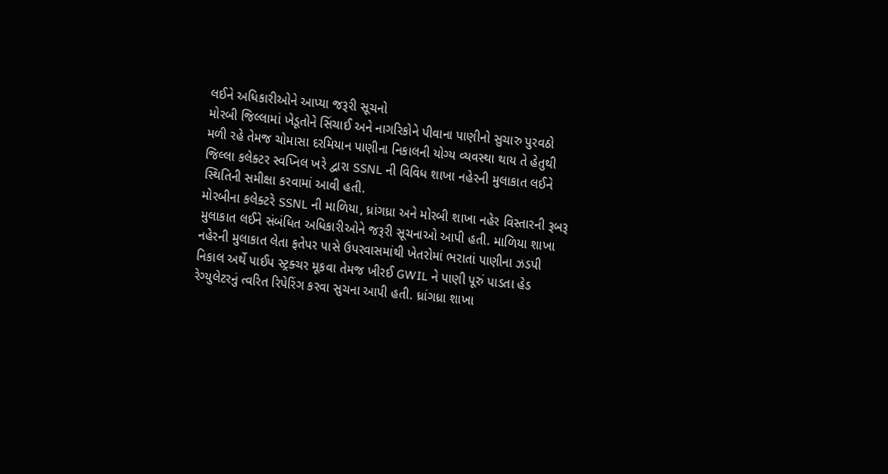લઈને અધિકારીઓને આપ્યા જરૂરી સૂચનો
મોરબી જિલ્લામાં ખેડૂતોને સિંચાઈ અને નાગરિકોને પીવાના પાણીનો સુચારુ પુરવઠો મળી રહે તેમજ ચોમાસા દરમિયાન પાણીના નિકાલની યોગ્ય વ્યવસ્થા થાય તે હેતુથી જિલ્લા કલેક્ટર સ્વપ્નિલ ખરે દ્વારા SSNL ની વિવિધ શાખા નહેરની મુલાકાત લઈને સ્થિતિની સમીક્ષા કરવામાં આવી હતી.
મોરબીના કલેક્ટરે SSNL ની માળિયા, ધ્રાંગધ્રા અને મોરબી શાખા નહેર વિસ્તારની રૂબરૂ મુલાકાત લઈને સંબંધિત અધિકારીઓને જરૂરી સૂચનાઓ આપી હતી. માળિયા શાખા નહેરની મુલાકાત લેતા ફતેપર પાસે ઉપરવાસમાંથી ખેતરોમાં ભરાતાં પાણીના ઝડપી નિકાલ અર્થે પાઈપ સ્ટ્રક્ચર મૂકવા તેમજ ખીરઈ GWIL ને પાણી પૂરું પાડતા હેડ રેગ્યુલેટરનું ત્વરિત રિપેરિંગ કરવા સુચના આપી હતી. ધ્રાંગધ્રા શાખા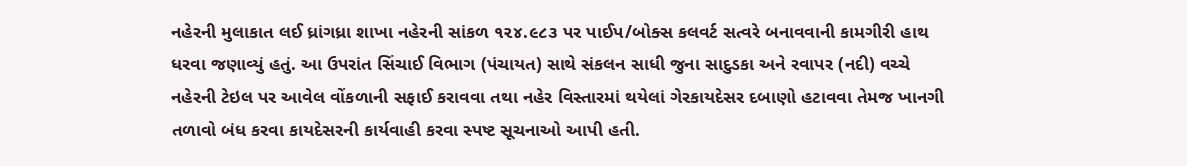નહેરની મુલાકાત લઈ ધ્રાંગધ્રા શાખા નહેરની સાંકળ ૧૨૪.૯૮૩ પર પાઈપ/બોક્સ કલવર્ટ સત્વરે બનાવવાની કામગીરી હાથ ધરવા જણાવ્યું હતું. આ ઉપરાંત સિંચાઈ વિભાગ (પંચાયત) સાથે સંકલન સાધી જુના સાદુડકા અને રવાપર (નદી) વચ્ચે નહેરની ટેઇલ પર આવેલ વોંકળાની સફાઈ કરાવવા તથા નહેર વિસ્તારમાં થયેલાં ગેરકાયદેસર દબાણો હટાવવા તેમજ ખાનગી તળાવો બંધ કરવા કાયદેસરની કાર્યવાહી કરવા સ્પષ્ટ સૂચનાઓ આપી હતી.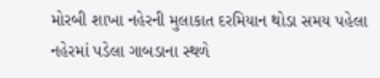મોરબી શાખા નહેરની મુલાકાત દરમિયાન થોડા સમય પહેલા નહેરમાં પડેલા ગાબડાના સ્થળે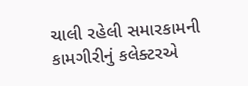ચાલી રહેલી સમારકામની કામગીરીનું કલેક્ટરએ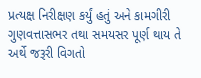પ્રત્યક્ષ નિરીક્ષણ કર્યું હતું અને કામગીરી ગુણવત્તાસભર તથા સમયસર પૂર્ણ થાય તે અર્થે જરૂરી વિગતો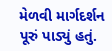મેળવી માર્ગદર્શન પૂરું પાડ્યું હતું.